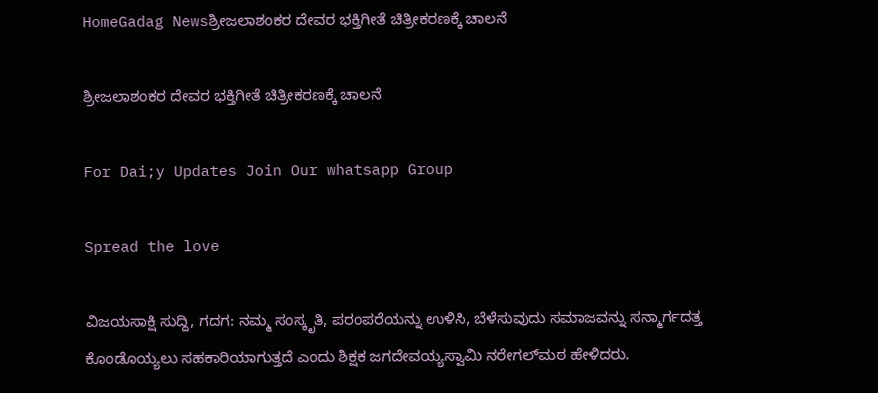HomeGadag Newsಶ್ರೀಜಲಾಶಂಕರ ದೇವರ ಭಕ್ತಿಗೀತೆ ಚಿತ್ರೀಕರಣಕ್ಕೆ ಚಾಲನೆ

ಶ್ರೀಜಲಾಶಂಕರ ದೇವರ ಭಕ್ತಿಗೀತೆ ಚಿತ್ರೀಕರಣಕ್ಕೆ ಚಾಲನೆ

For Dai;y Updates Join Our whatsapp Group

Spread the love

ವಿಜಯಸಾಕ್ಷಿ ಸುದ್ದಿ, ಗದಗ: ನಮ್ಮ ಸಂಸ್ಕೃತಿ, ಪರಂಪರೆಯನ್ನು ಉಳಿಸಿ, ಬೆಳೆಸುವುದು ಸಮಾಜವನ್ನು ಸನ್ಮಾರ್ಗದತ್ತ ಕೊಂಡೊಯ್ಯಲು ಸಹಕಾರಿಯಾಗುತ್ತದೆ ಎಂದು ಶಿಕ್ಷಕ ಜಗದೇವಯ್ಯಸ್ವಾಮಿ ನರೇಗಲ್‌ಮಠ ಹೇಳಿದರು.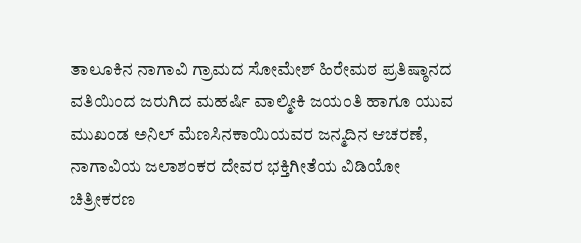ತಾಲೂಕಿನ ನಾಗಾವಿ ಗ್ರಾಮದ ಸೋಮೇಶ್ ಹಿರೇಮಠ ಪ್ರತಿಷ್ಠಾನದ ವತಿಯಿಂದ ಜರುಗಿದ ಮಹರ್ಷಿ ವಾಲ್ಮೀಕಿ ಜಯಂತಿ ಹಾಗೂ ಯುವ ಮುಖಂಡ ಅನಿಲ್ ಮೆಣಸಿನಕಾಯಿಯವರ ಜನ್ಮದಿನ ಆಚರಣೆ, ನಾಗಾವಿಯ ಜಲಾಶಂಕರ ದೇವರ ಭಕ್ತಿಗೀತೆಯ ವಿಡಿಯೋ ಚಿತ್ರೀಕರಣ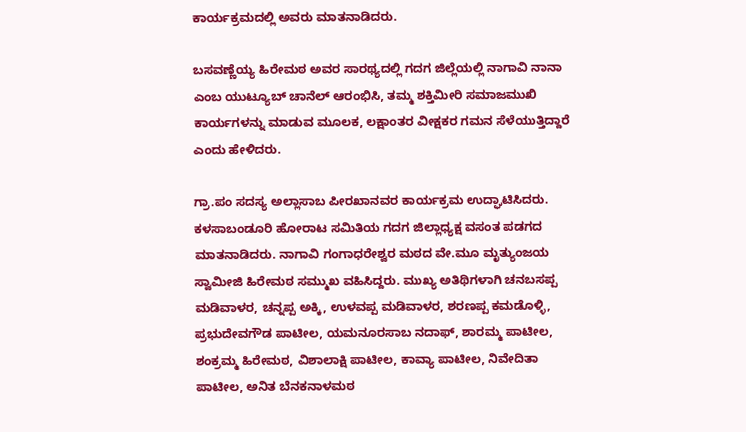ಕಾರ್ಯಕ್ರಮದಲ್ಲಿ ಅವರು ಮಾತನಾಡಿದರು.

ಬಸವಣ್ಣೆಯ್ಯ ಹಿರೇಮಠ ಅವರ ಸಾರಥ್ಯದಲ್ಲಿ ಗದಗ ಜಿಲ್ಲೆಯಲ್ಲಿ ನಾಗಾವಿ ನಾನಾ ಎಂಬ ಯುಟ್ಯೂಬ್ ಚಾನೆಲ್ ಆರಂಭಿಸಿ, ತಮ್ಮ ಶಕ್ತಿಮೀರಿ ಸಮಾಜಮುಖಿ ಕಾರ್ಯಗಳನ್ನು ಮಾಡುವ ಮೂಲಕ, ಲಕ್ಷಾಂತರ ವೀಕ್ಷಕರ ಗಮನ ಸೆಳೆಯುತ್ತಿದ್ದಾರೆ ಎಂದು ಹೇಳಿದರು.

ಗ್ರಾ.ಪಂ ಸದಸ್ಯ ಅಲ್ಲಾಸಾಬ ಪೀರಖಾನವರ ಕಾರ್ಯಕ್ರಮ ಉದ್ಘಾಟಿಸಿದರು. ಕಳಸಾಬಂಡೂರಿ ಹೋರಾಟ ಸಮಿತಿಯ ಗದಗ ಜಿಲ್ಲಾಧ್ಯಕ್ಷ ವಸಂತ ಪಡಗದ ಮಾತನಾಡಿದರು. ನಾಗಾವಿ ಗಂಗಾಧರೇಶ್ವರ ಮಠದ ವೇ.ಮೂ ಮೃತ್ಯುಂಜಯ ಸ್ವಾಮೀಜಿ ಹಿರೇಮಠ ಸಮ್ಮುಖ ವಹಿಸಿದ್ದರು. ಮುಖ್ಯ ಅತಿಥಿಗಳಾಗಿ ಚನಬಸಪ್ಪ ಮಡಿವಾಳರ, ಚನ್ನಪ್ಪ ಅಕ್ಕಿ, ಉಳವಪ್ಪ ಮಡಿವಾಳರ, ಶರಣಪ್ಪ ಕಮಡೊಳ್ಳಿ, ಪ್ರಭುದೇವಗೌಡ ಪಾಟೀಲ, ಯಮನೂರಸಾಬ ನದಾಫ್, ಶಾರಮ್ಮ ಪಾಟೀಲ, ಶಂಕ್ರಮ್ಮ ಹಿರೇಮಠ, ವಿಶಾಲಾಕ್ಷಿ ಪಾಟೀಲ, ಕಾವ್ಯಾ ಪಾಟೀಲ, ನಿವೇದಿತಾ ಪಾಟೀಲ, ಅನಿತ ಬೆನಕನಾಳಮಠ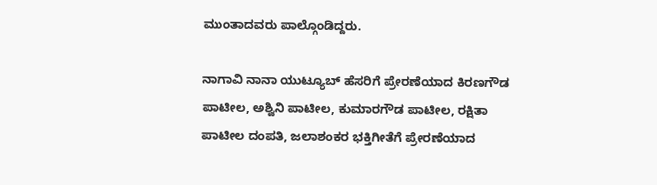ಮುಂತಾದವರು ಪಾಲ್ಗೊಂಡಿದ್ದರು.

ನಾಗಾವಿ ನಾನಾ ಯುಟ್ಯೂಬ್ ಹೆಸರಿಗೆ ಪ್ರೇರಣೆಯಾದ ಕಿರಣಗೌಡ ಪಾಟೀಲ, ಅಶ್ವಿನಿ ಪಾಟೀಲ, ಕುಮಾರಗೌಡ ಪಾಟೀಲ, ರಕ್ಷಿತಾ ಪಾಟೀಲ ದಂಪತಿ, ಜಲಾಶಂಕರ ಭಕ್ತಿಗೀತೆಗೆ ಪ್ರೇರಣೆಯಾದ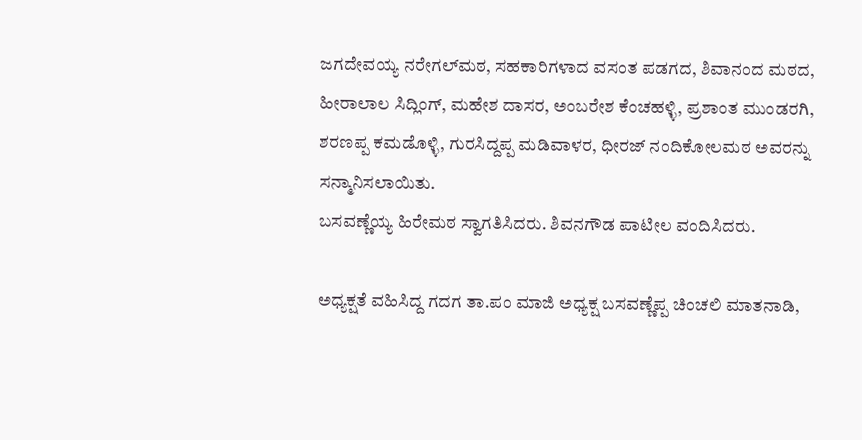ಜಗದೇವಯ್ಯ ನರೇಗಲ್‌ಮಠ, ಸಹಕಾರಿಗಳಾದ ವಸಂತ ಪಡಗದ, ಶಿವಾನಂದ ಮಠದ, ಹೀರಾಲಾಲ ಸಿದ್ಲಿಂಗ್, ಮಹೇಶ ದಾಸರ, ಅಂಬರೇಶ ಕೆಂಚಹಳ್ಳಿ, ಪ್ರಶಾಂತ ಮುಂಡರಗಿ, ಶರಣಪ್ಪ ಕಮಡೊಳ್ಳಿ, ಗುರಸಿದ್ದಪ್ಪ ಮಡಿವಾಳರ, ಧೀರಜ್ ನಂದಿಕೋಲಮಠ ಅವರನ್ನು ಸನ್ಮಾನಿಸಲಾಯಿತು.
ಬಸವಣ್ಣೆಯ್ಯ ಹಿರೇಮಠ ಸ್ವಾಗತಿಸಿದರು. ಶಿವನಗೌಡ ಪಾಟೀಲ ವಂದಿಸಿದರು.

ಅಧ್ಯಕ್ಷತೆ ವಹಿಸಿದ್ದ ಗದಗ ತಾ.ಪಂ ಮಾಜಿ ಅಧ್ಯಕ್ಷ ಬಸವಣ್ಣೆಪ್ಪ ಚಿಂಚಲಿ ಮಾತನಾಡಿ,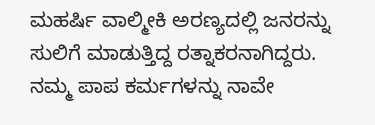ಮಹರ್ಷಿ ವಾಲ್ಮೀಕಿ ಅರಣ್ಯದಲ್ಲಿ ಜನರನ್ನು ಸುಲಿಗೆ ಮಾಡುತ್ತಿದ್ದ ರತ್ನಾಕರನಾಗಿದ್ದರು. ನಮ್ಮ ಪಾಪ ಕರ್ಮಗಳನ್ನು ನಾವೇ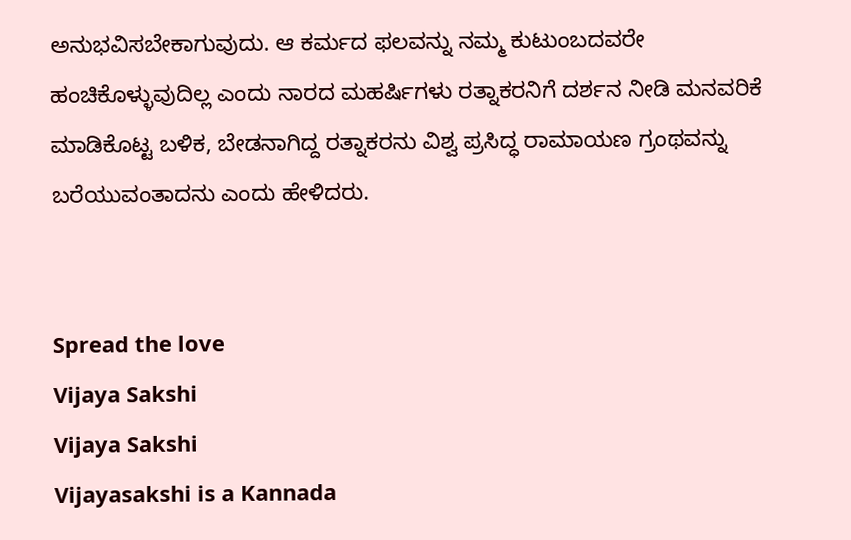ಅನುಭವಿಸಬೇಕಾಗುವುದು. ಆ ಕರ್ಮದ ಫಲವನ್ನು ನಮ್ಮ ಕುಟುಂಬದವರೇ ಹಂಚಿಕೊಳ್ಳುವುದಿಲ್ಲ ಎಂದು ನಾರದ ಮಹರ್ಷಿಗಳು ರತ್ನಾಕರನಿಗೆ ದರ್ಶನ ನೀಡಿ ಮನವರಿಕೆ ಮಾಡಿಕೊಟ್ಟ ಬಳಿಕ, ಬೇಡನಾಗಿದ್ದ ರತ್ನಾಕರನು ವಿಶ್ವ ಪ್ರಸಿದ್ಧ ರಾಮಾಯಣ ಗ್ರಂಥವನ್ನು ಬರೆಯುವಂತಾದನು ಎಂದು ಹೇಳಿದರು.


Spread the love
Vijaya Sakshi
Vijaya Sakshi
Vijayasakshi is a Kannada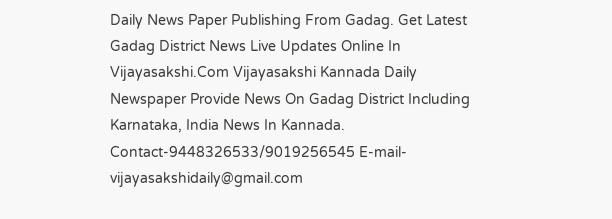Daily News Paper Publishing From Gadag. Get Latest Gadag District News Live Updates Online In Vijayasakshi.Com Vijayasakshi Kannada Daily Newspaper Provide News On Gadag District Including Karnataka, India News In Kannada. Contact-9448326533/9019256545 E-mail-vijayasakshidaily@gmail.com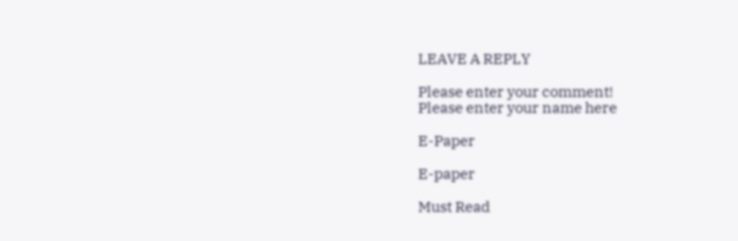LEAVE A REPLY

Please enter your comment!
Please enter your name here

E-Paper

E-paper

Must Read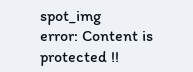spot_img
error: Content is protected !!